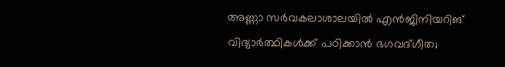അണ്ണാ സര്‍വകലാശാലയില്‍ എന്‍ജിനിയറിങ് വിദ്യാര്‍ത്ഥികള്‍ക്ക് പഠിക്കാന്‍ ഭഗവദ്ഗീത;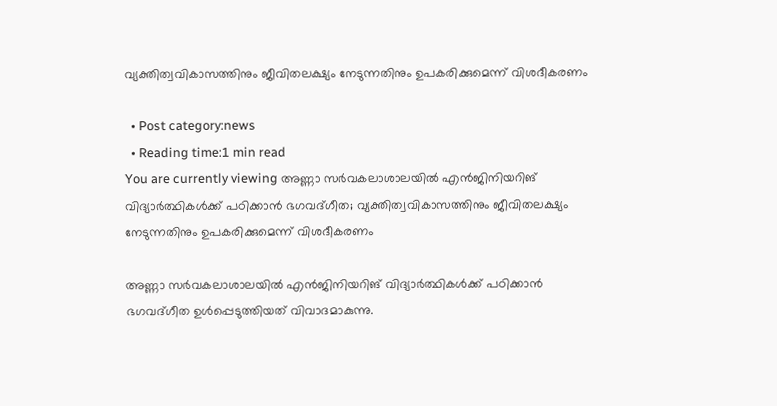വ്യക്തിത്വവികാസത്തിനും ജീവിതലക്ഷ്യം നേടുന്നതിനും ഉപകരിക്കുമെന്ന് വിശദീകരണം

  • Post category:news
  • Reading time:1 min read
You are currently viewing അണ്ണാ സര്‍വകലാശാലയില്‍ എന്‍ജിനിയറിങ് വിദ്യാര്‍ത്ഥികള്‍ക്ക് പഠിക്കാന്‍ ഭഗവദ്ഗീത; വ്യക്തിത്വവികാസത്തിനും ജീവിതലക്ഷ്യം നേടുന്നതിനും ഉപകരിക്കുമെന്ന് വിശദീകരണം

അണ്ണാ സര്‍വകലാശാലയില്‍ എന്‍ജിനിയറിങ് വിദ്യാര്‍ത്ഥികള്‍ക്ക് പഠിക്കാന്‍ ഭഗവദ്ഗീത ഉള്‍പ്പെടുത്തിയത് വിവാദമാകുന്നു.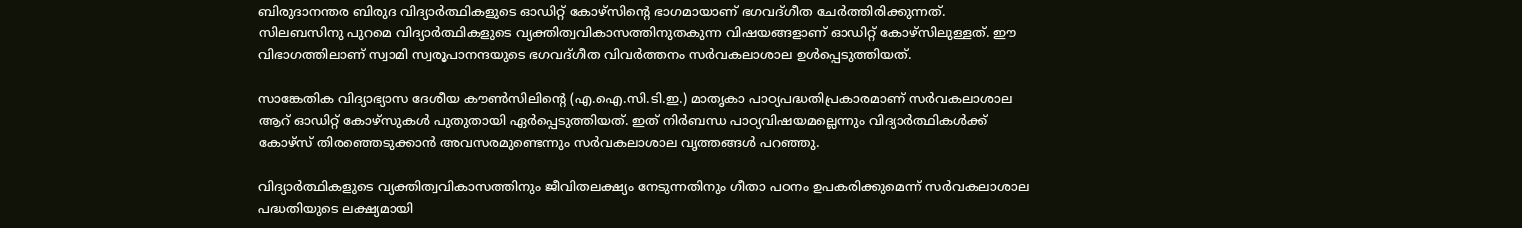ബിരുദാനന്തര ബിരുദ വിദ്യാര്‍ത്ഥികളുടെ ഓഡിറ്റ് കോഴ്‌സിന്‍റെ ഭാഗമായാണ് ഭഗവദ്ഗീത ചേര്‍ത്തിരിക്കുന്നത്. സിലബസിനു പുറമെ വിദ്യാര്‍ത്ഥികളുടെ വ്യക്തിത്വവികാസത്തിനുതകുന്ന വിഷയങ്ങളാണ് ഓഡിറ്റ് കോഴ്സിലുള്ളത്. ഈ വിഭാഗത്തിലാണ് സ്വാമി സ്വരൂപാനന്ദയുടെ ഭഗവദ്ഗീത വിവര്‍ത്തനം സര്‍വകലാശാല ഉള്‍പ്പെടുത്തിയത്.

സാങ്കേതിക വിദ്യാഭ്യാസ ദേശീയ കൗണ്‍സിലിന്‍റെ (എ.ഐ.സി.ടി.ഇ.) മാതൃകാ പാഠ്യപദ്ധതിപ്രകാരമാണ് സര്‍വകലാശാല ആറ് ഓഡിറ്റ് കോഴ്‌സുകള്‍ പുതുതായി ഏര്‍പ്പെടുത്തിയത്. ഇത് നിര്‍ബന്ധ പാഠ്യവിഷയമല്ലെന്നും വിദ്യാര്‍ത്ഥികള്‍ക്ക് കോഴ്‌സ് തിരഞ്ഞെടുക്കാന്‍ അവസരമുണ്ടെന്നും സര്‍വകലാശാല വൃത്തങ്ങള്‍ പറഞ്ഞു.

വിദ്യാര്‍ത്ഥികളുടെ വ്യക്തിത്വവികാസത്തിനും ജീവിതലക്ഷ്യം നേടുന്നതിനും ഗീതാ പഠനം ഉപകരിക്കുമെന്ന് സര്‍വകലാശാല പദ്ധതിയുടെ ലക്ഷ്യമായി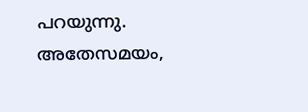പറയുന്നു. അതേസമയം,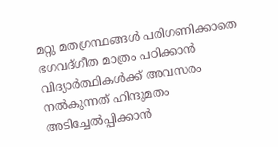മറ്റു മതഗ്രന്ഥങ്ങള്‍ പരിഗണിക്കാതെ ഭഗവദ്ഗീത മാത്രം പഠിക്കാന്‍ വിദ്യാര്‍ത്ഥികള്‍ക്ക് അവസരം നല്‍കുന്നത് ഹിന്ദുമതം അടിച്ചേല്‍പ്പിക്കാന്‍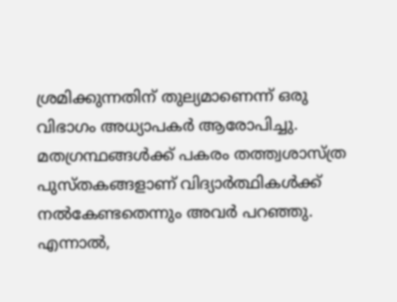ശ്രമിക്കുന്നതിന് തുല്യമാണെന്ന് ഒരു വിഭാഗം അധ്യാപകര്‍ ആരോപിച്ചു. മതഗ്രന്ഥങ്ങള്‍ക്ക് പകരം തത്ത്വശാസ്ത്ര പുസ്തകങ്ങളാണ് വിദ്യാര്‍ത്ഥികള്‍ക്ക് നല്‍കേണ്ടതെന്നും അവര്‍ പറഞ്ഞു. എന്നാല്‍,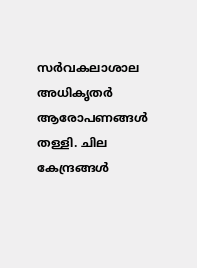സര്‍വകലാശാല അധികൃതര്‍ ആരോപണങ്ങള്‍ തള്ളി. ചില കേന്ദ്രങ്ങള്‍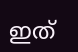ഇത്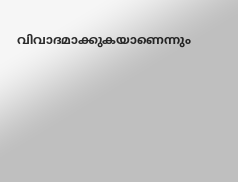വിവാദമാക്കുകയാണെന്നും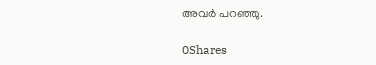അവര്‍ പറഞ്ഞു.

0Shares